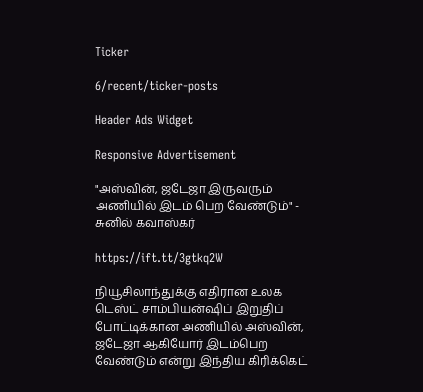Ticker

6/recent/ticker-posts

Header Ads Widget

Responsive Advertisement

"அஸ்வின், ஜடேஜா இருவரும் அணியில் இடம் பெற வேண்டும்" - சுனில் கவாஸ்கர்

https://ift.tt/3gtkq2W

நியூசிலாந்துக்கு எதிரான உலக டெஸ்ட் சாம்பியன்ஷிப் இறுதிப் போட்டிக்கான அணியில் அஸ்வின், ஜடேஜா ஆகியோர் இடம்பெற வேண்டும் என்று இந்திய கிரிக்கெட்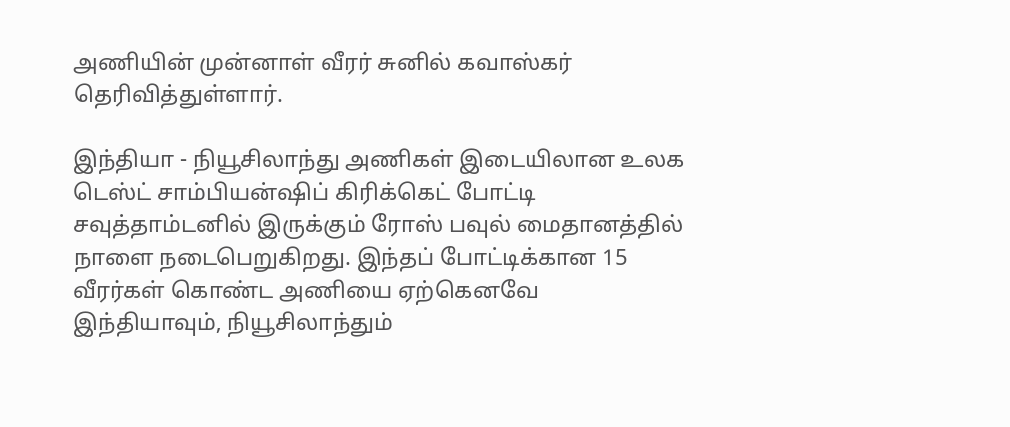அணியின் முன்னாள் வீரர் சுனில் கவாஸ்கர் தெரிவித்துள்ளார்.

இந்தியா - நியூசிலாந்து அணிகள் இடையிலான உலக டெஸ்ட் சாம்பியன்ஷிப் கிரிக்கெட் போட்டி சவுத்தாம்டனில் இருக்கும் ரோஸ் பவுல் மைதானத்தில் நாளை நடைபெறுகிறது. இந்தப் போட்டிக்கான 15 வீரர்கள் கொண்ட அணியை ஏற்கெனவே இந்தியாவும், நியூசிலாந்தும்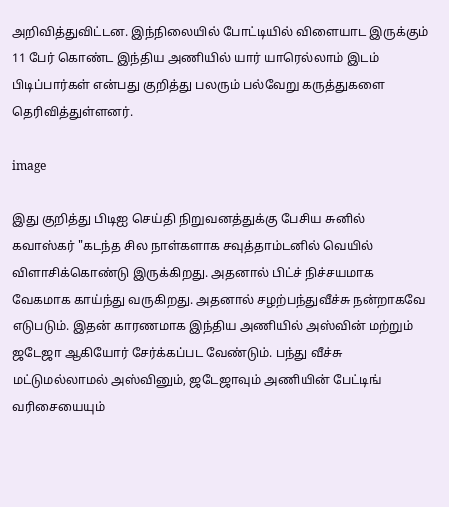அறிவித்துவிட்டன. இந்நிலையில் போட்டியில் விளையாட இருக்கும் 11 பேர் கொண்ட இந்திய அணியில் யார் யாரெல்லாம் இடம் பிடிப்பார்கள் என்பது குறித்து பலரும் பல்வேறு கருத்துகளை தெரிவித்துள்ளனர்.

image

இது குறித்து பிடிஐ செய்தி நிறுவனத்துக்கு பேசிய சுனில் கவாஸ்கர் "கடந்த சில நாள்களாக சவுத்தாம்டனில் வெயில் விளாசிக்கொண்டு இருக்கிறது. அதனால் பிட்ச் நிச்சயமாக வேகமாக காய்ந்து வருகிறது. அதனால் சழற்பந்துவீச்சு நன்றாகவே எடுபடும். இதன் காரணமாக இந்திய அணியில் அஸ்வின் மற்றும் ஜடேஜா ஆகியோர் சேர்க்கப்பட வேண்டும். பந்து வீச்சு மட்டுமல்லாமல் அஸ்வினும், ஜடேஜாவும் அணியின் பேட்டிங் வரிசையையும்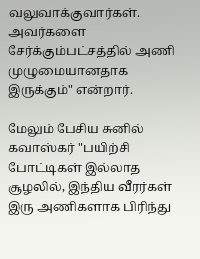வலுவாக்குவார்கள். அவர்களை சேர்க்கும்பட்சத்தில் அணி முழுமையானதாக இருக்கும்" என்றார்.

மேலும் பேசிய சுனில் கவாஸ்கர் "பயிற்சி போட்டிகள் இல்லாத சூழலில், இந்திய வீரர்கள் இரு அணிகளாக பிரிந்து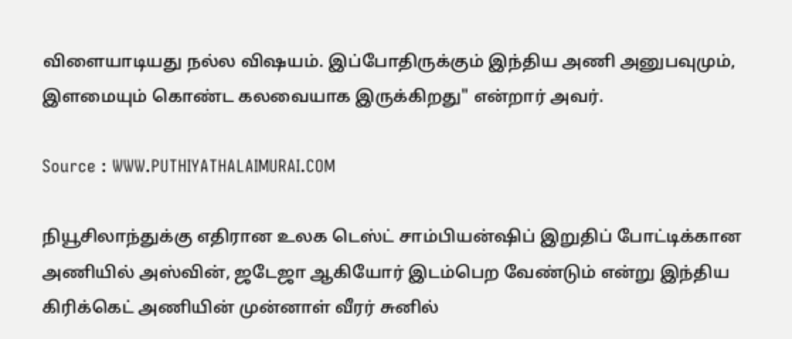விளையாடியது நல்ல விஷயம். இப்போதிருக்கும் இந்திய அணி அனுபவுமும், இளமையும் கொண்ட கலவையாக இருக்கிறது" என்றார் அவர்.

Source : WWW.PUTHIYATHALAIMURAI.COM

நியூசிலாந்துக்கு எதிரான உலக டெஸ்ட் சாம்பியன்ஷிப் இறுதிப் போட்டிக்கான அணியில் அஸ்வின், ஜடேஜா ஆகியோர் இடம்பெற வேண்டும் என்று இந்திய கிரிக்கெட் அணியின் முன்னாள் வீரர் சுனில்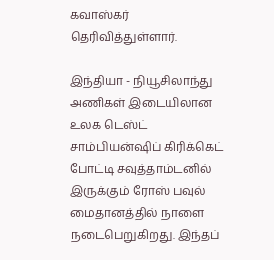கவாஸ்கர் தெரிவித்துள்ளார்.

இந்தியா - நியூசிலாந்து அணிகள் இடையிலான உலக டெஸ்ட் சாம்பியன்ஷிப் கிரிக்கெட் போட்டி சவுத்தாம்டனில் இருக்கும் ரோஸ் பவுல் மைதானத்தில் நாளை நடைபெறுகிறது. இந்தப்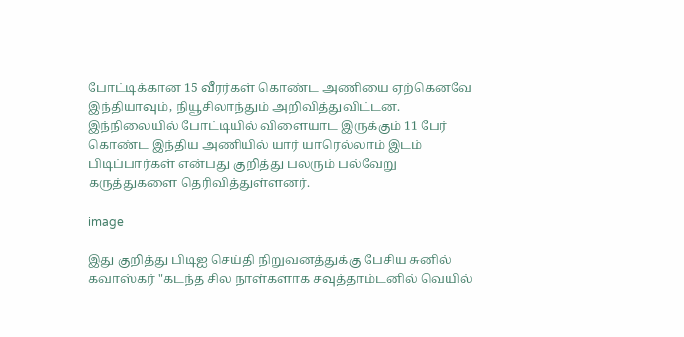போட்டிக்கான 15 வீரர்கள் கொண்ட அணியை ஏற்கெனவே இந்தியாவும், நியூசிலாந்தும் அறிவித்துவிட்டன. இந்நிலையில் போட்டியில் விளையாட இருக்கும் 11 பேர் கொண்ட இந்திய அணியில் யார் யாரெல்லாம் இடம் பிடிப்பார்கள் என்பது குறித்து பலரும் பல்வேறு கருத்துகளை தெரிவித்துள்ளனர்.

image

இது குறித்து பிடிஐ செய்தி நிறுவனத்துக்கு பேசிய சுனில் கவாஸ்கர் "கடந்த சில நாள்களாக சவுத்தாம்டனில் வெயில்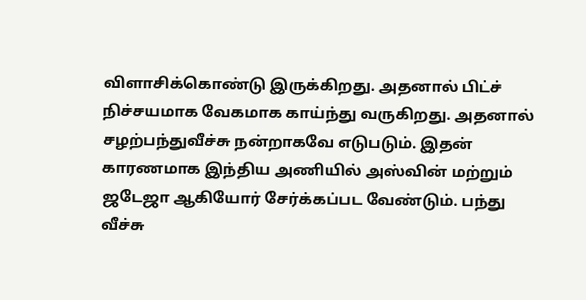விளாசிக்கொண்டு இருக்கிறது. அதனால் பிட்ச் நிச்சயமாக வேகமாக காய்ந்து வருகிறது. அதனால் சழற்பந்துவீச்சு நன்றாகவே எடுபடும். இதன் காரணமாக இந்திய அணியில் அஸ்வின் மற்றும் ஜடேஜா ஆகியோர் சேர்க்கப்பட வேண்டும். பந்து வீச்சு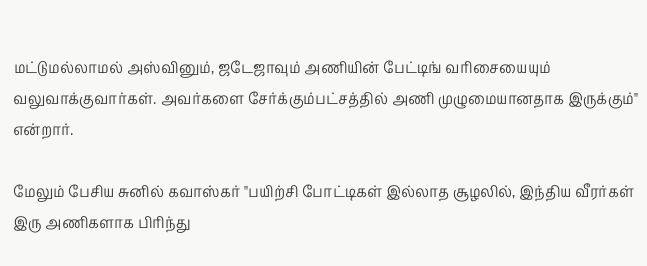மட்டுமல்லாமல் அஸ்வினும், ஜடேஜாவும் அணியின் பேட்டிங் வரிசையையும் வலுவாக்குவார்கள். அவர்களை சேர்க்கும்பட்சத்தில் அணி முழுமையானதாக இருக்கும்" என்றார்.

மேலும் பேசிய சுனில் கவாஸ்கர் "பயிற்சி போட்டிகள் இல்லாத சூழலில், இந்திய வீரர்கள் இரு அணிகளாக பிரிந்து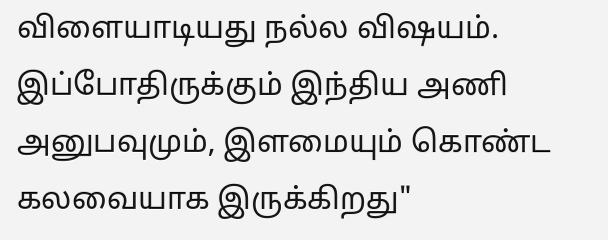விளையாடியது நல்ல விஷயம். இப்போதிருக்கும் இந்திய அணி அனுபவுமும், இளமையும் கொண்ட கலவையாக இருக்கிறது"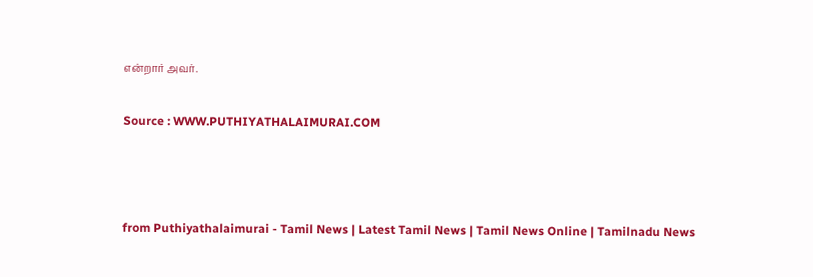என்றார் அவர்.

Source : WWW.PUTHIYATHALAIMURAI.COM



from Puthiyathalaimurai - Tamil News | Latest Tamil News | Tamil News Online | Tamilnadu News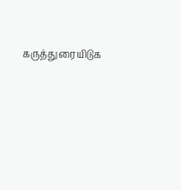கருத்துரையிடுக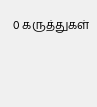0 கருத்துகள்